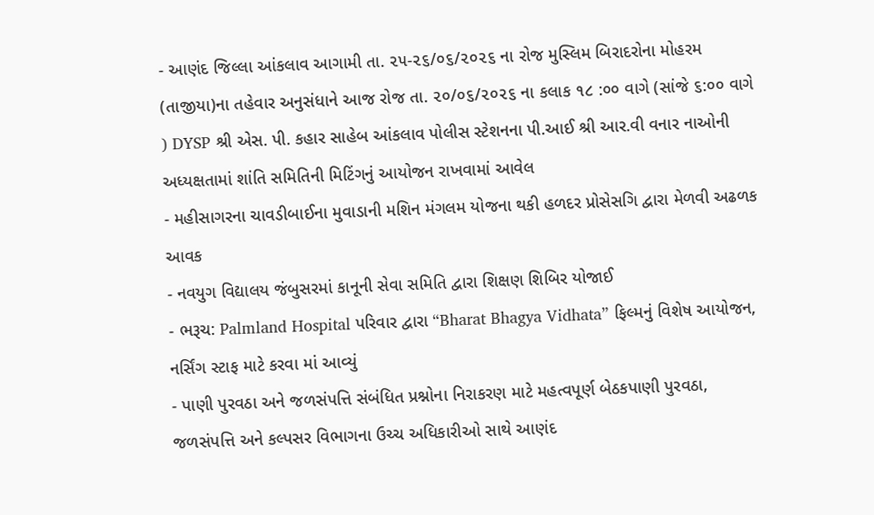- આણંદ જિલ્લા આંકલાવ આગામી તા. ૨૫-૨૬/૦૬/૨૦૨૬ ના રોજ મુસ્લિમ બિરાદરોના મોહરમ (તાજીયા)ના તહેવાર અનુસંધાને આજ રોજ તા. ૨૦/૦૬/૨૦૨૬ ના કલાક ૧૮ :૦૦ વાગે (સાંજે ૬:૦૦ વાગે ) DYSP શ્રી એસ. પી. કહાર સાહેબ આંકલાવ પોલીસ સ્ટેશનના પી.આઈ શ્રી આર.વી વનાર નાઓની અધ્યક્ષતામાં શાંતિ સમિતિની મિટિંગનું આયોજન રાખવામાં આવેલ
- મહીસાગરના ચાવડીબાઈના મુવાડાની મશિન મંગલમ યોજના થકી હળદર પ્રોસેસગિ દ્વારા મેળવી અઢળક આવક
- નવયુગ વિદ્યાલય જંબુસરમાં કાનૂની સેવા સમિતિ દ્વારા શિક્ષણ શિબિર યોજાઈ
- ભરૂચ: Palmland Hospital પરિવાર દ્વારા “Bharat Bhagya Vidhata” ફિલ્મનું વિશેષ આયોજન, નર્સિંગ સ્ટાફ માટે કરવા માં આવ્યું
- પાણી પુરવઠા અને જળસંપત્તિ સંબંધિત પ્રશ્નોના નિરાકરણ માટે મહત્વપૂર્ણ બેઠકપાણી પુરવઠા, જળસંપત્તિ અને કલ્પસર વિભાગના ઉચ્ચ અધિકારીઓ સાથે આણંદ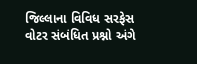જિલ્લાના વિવિધ સરફેસ વોટર સંબંધિત પ્રશ્નો અંગે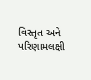વિસ્તૃત અને પરિણામલક્ષી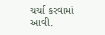ચર્ચા કરવામાં આવી.